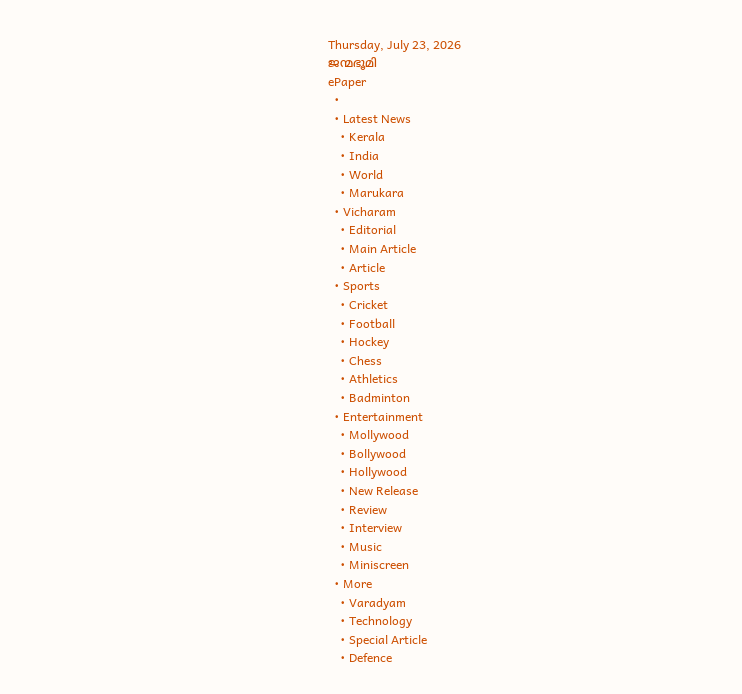Thursday, July 23, 2026
ജന്മഭൂമി
ePaper
  •
  • Latest News
    • Kerala
    • India
    • World
    • Marukara
  • Vicharam
    • Editorial
    • Main Article
    • Article
  • Sports
    • Cricket
    • Football
    • Hockey
    • Chess
    • Athletics
    • Badminton
  • Entertainment
    • Mollywood
    • Bollywood
    • Hollywood
    • New Release
    • Review
    • Interview
    • Music
    • Miniscreen
  • More
    • Varadyam
    • Technology
    • Special Article
    • Defence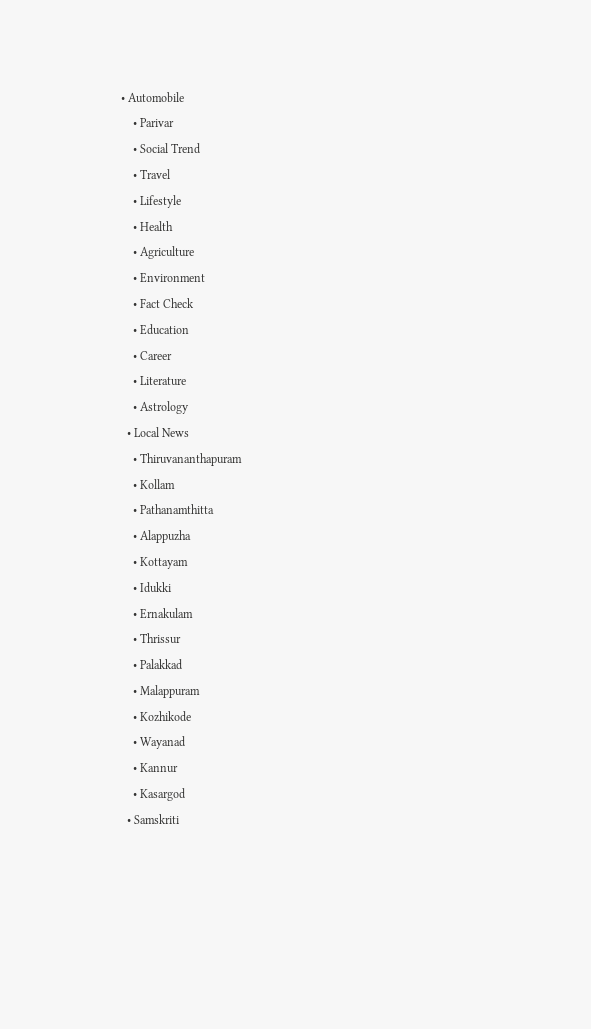• Automobile
    • Parivar
    • Social Trend
    • Travel
    • Lifestyle
    • Health
    • Agriculture
    • Environment
    • Fact Check
    • Education
    • Career
    • Literature
    • Astrology
  • Local News
    • Thiruvananthapuram
    • Kollam
    • Pathanamthitta
    • Alappuzha
    • Kottayam
    • Idukki
    • Ernakulam
    • Thrissur
    • Palakkad
    • Malappuram
    • Kozhikode
    • Wayanad
    • Kannur
    • Kasargod
  • Samskriti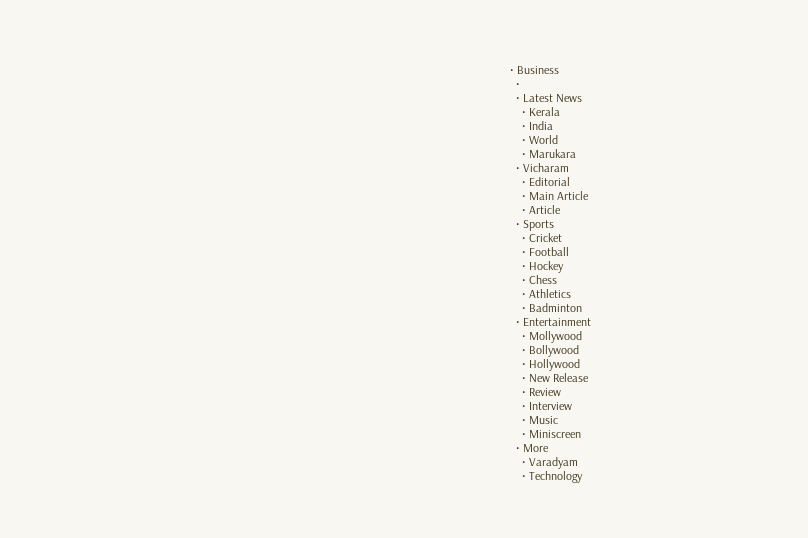• Business
  •
  • Latest News
    • Kerala
    • India
    • World
    • Marukara
  • Vicharam
    • Editorial
    • Main Article
    • Article
  • Sports
    • Cricket
    • Football
    • Hockey
    • Chess
    • Athletics
    • Badminton
  • Entertainment
    • Mollywood
    • Bollywood
    • Hollywood
    • New Release
    • Review
    • Interview
    • Music
    • Miniscreen
  • More
    • Varadyam
    • Technology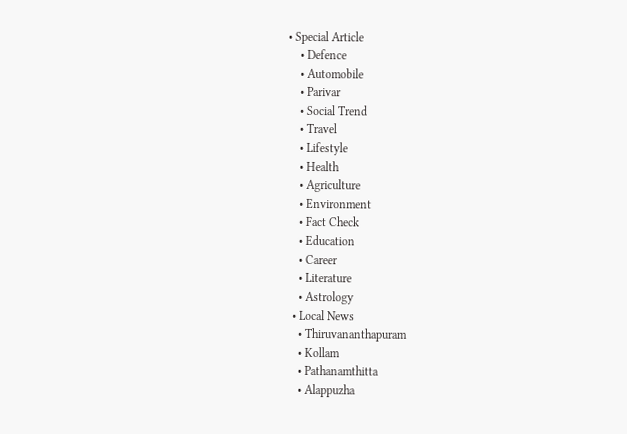• Special Article
    • Defence
    • Automobile
    • Parivar
    • Social Trend
    • Travel
    • Lifestyle
    • Health
    • Agriculture
    • Environment
    • Fact Check
    • Education
    • Career
    • Literature
    • Astrology
  • Local News
    • Thiruvananthapuram
    • Kollam
    • Pathanamthitta
    • Alappuzha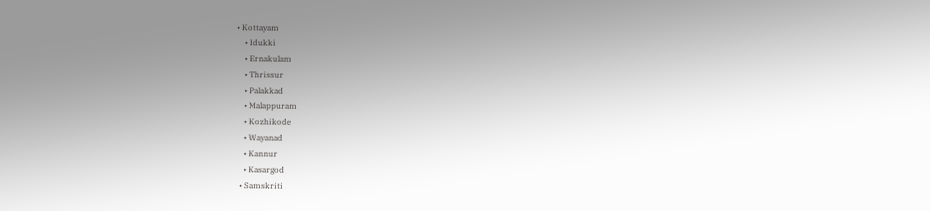• Kottayam
    • Idukki
    • Ernakulam
    • Thrissur
    • Palakkad
    • Malappuram
    • Kozhikode
    • Wayanad
    • Kannur
    • Kasargod
  • Samskriti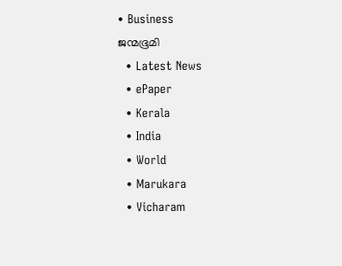• Business
ജന്മഭൂമി
  • Latest News
  • ePaper
  • Kerala
  • India
  • World
  • Marukara
  • Vicharam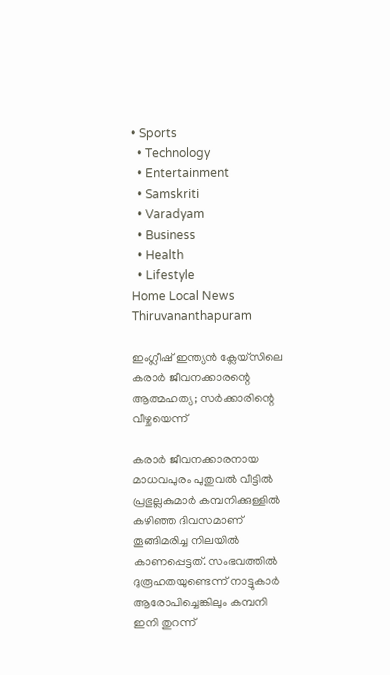• Sports
  • Technology
  • Entertainment
  • Samskriti
  • Varadyam
  • Business
  • Health
  • Lifestyle
Home Local News Thiruvananthapuram

ഇംഗ്ലീഷ് ഇന്ത്യന്‍ ക്ലേയ്‌സിലെ കരാര്‍ ജീവനക്കാരന്റെ ആത്മഹത്യ; സര്‍ക്കാരിന്റെ വീഴ്ചയെന്ന്

കരാര്‍ ജീവനക്കാരനായ മാധവപുരം പുതുവല്‍ വീട്ടില്‍ പ്രഭുല്ലകുമാര്‍ കമ്പനിക്കുള്ളില്‍ കഴിഞ്ഞ ദിവസമാണ് തൂങ്ങിമരിച്ച നിലയില്‍ കാണപ്പെട്ടത്. സംഭവത്തില്‍ ദുരൂഹതയുണ്ടെന്ന് നാട്ടുകാര്‍ ആരോപിച്ചെങ്കിലും കമ്പനി ഇനി തുറന്ന്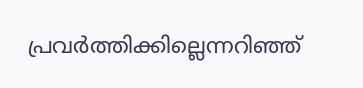പ്രവര്‍ത്തിക്കില്ലെന്നറിഞ്ഞ്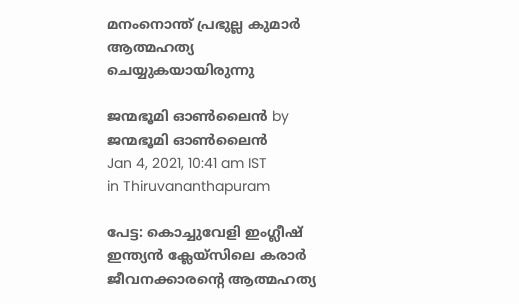മനംനൊന്ത് പ്രഭുല്ല കുമാര്‍ ആത്മഹത്യ ചെയ്യുകയായിരുന്നു

ജന്മഭൂമി ഓണ്‍ലൈന്‍ by ജന്മഭൂമി ഓണ്‍ലൈന്‍
Jan 4, 2021, 10:41 am IST
in Thiruvananthapuram

പേട്ട: കൊച്ചുവേളി ഇംഗ്ലീഷ് ഇന്ത്യന്‍ ക്ലേയ്‌സിലെ കരാര്‍ ജീവനക്കാരന്റെ ആത്മഹത്യ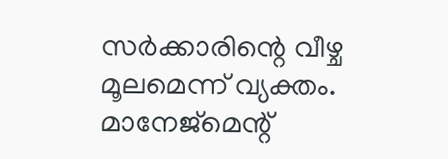സര്‍ക്കാരിന്റെ വീഴ്ച മൂലമെന്ന് വ്യക്തം. മാനേജ്‌മെന്റ്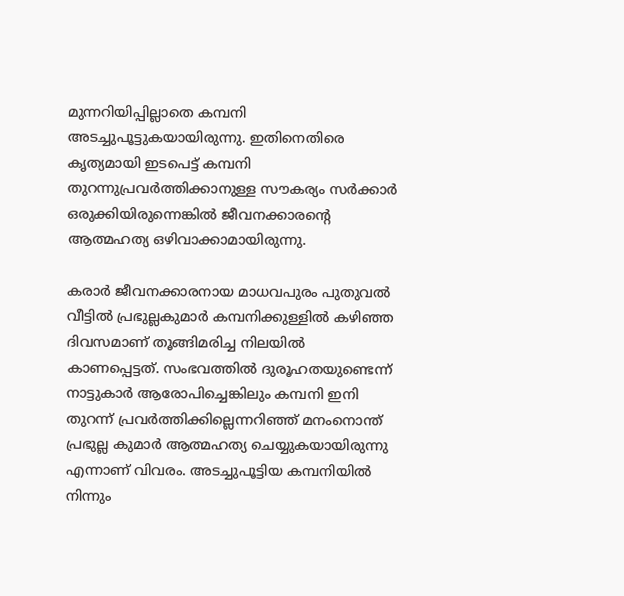മുന്നറിയിപ്പില്ലാതെ കമ്പനി അടച്ചുപൂട്ടുകയായിരുന്നു. ഇതിനെതിരെ കൃത്യമായി ഇടപെട്ട് കമ്പനി തുറന്നുപ്രവര്‍ത്തിക്കാനുള്ള സൗകര്യം സര്‍ക്കാര്‍ ഒരുക്കിയിരുന്നെങ്കില്‍ ജീവനക്കാരന്റെ ആത്മഹത്യ ഒഴിവാക്കാമായിരുന്നു.

കരാര്‍ ജീവനക്കാരനായ മാധവപുരം പുതുവല്‍ വീട്ടില്‍ പ്രഭുല്ലകുമാര്‍ കമ്പനിക്കുള്ളില്‍ കഴിഞ്ഞ ദിവസമാണ് തൂങ്ങിമരിച്ച നിലയില്‍ കാണപ്പെട്ടത്. സംഭവത്തില്‍ ദുരൂഹതയുണ്ടെന്ന് നാട്ടുകാര്‍ ആരോപിച്ചെങ്കിലും കമ്പനി ഇനി തുറന്ന് പ്രവര്‍ത്തിക്കില്ലെന്നറിഞ്ഞ് മനംനൊന്ത് പ്രഭുല്ല കുമാര്‍ ആത്മഹത്യ ചെയ്യുകയായിരുന്നു എന്നാണ് വിവരം. അടച്ചുപൂട്ടിയ കമ്പനിയില്‍ നിന്നും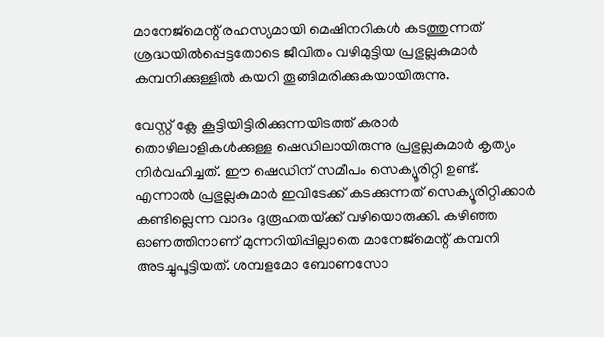മാനേജ്‌മെന്റ് രഹസ്യമായി മെഷിനറികള്‍ കടത്തുന്നത് ശ്രദ്ധയില്‍പ്പെട്ടതോടെ ജീവിതം വഴിമുട്ടിയ പ്രഭുല്ലകുമാര്‍ കമ്പനിക്കുള്ളില്‍ കയറി തൂങ്ങിമരിക്കുകയായിരുന്നു.

വേസ്റ്റ് ക്ലേ കൂട്ടിയിട്ടിരിക്കുന്നയിടത്ത് കരാര്‍ തൊഴിലാളികള്‍ക്കുള്ള ഷെഡിലായിരുന്നു പ്രഭുല്ലകുമാര്‍ കൃത്യം നിര്‍വഹിച്ചത്. ഈ ഷെഡിന് സമീപം സെക്യൂരിറ്റി ഉണ്ട്. എന്നാല്‍ പ്രഭുല്ലകുമാര്‍ ഇവിടേക്ക് കടക്കുന്നത് സെക്യൂരിറ്റിക്കാര്‍ കണ്ടില്ലെന്ന വാദം ദുരൂഹതയ്‌ക്ക് വഴിയൊരുക്കി. കഴിഞ്ഞ ഓണത്തിനാണ് മുന്നറിയിപ്പില്ലാതെ മാനേജ്‌മെന്റ് കമ്പനി അടച്ചുപൂട്ടിയത്. ശമ്പളമോ ബോണസോ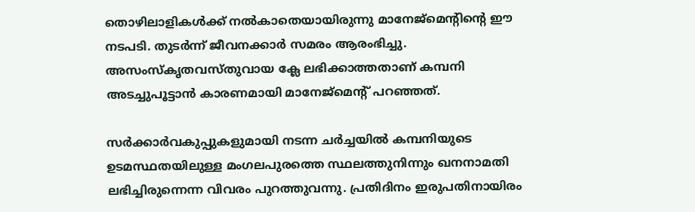തൊഴിലാളികള്‍ക്ക് നല്‍കാതെയായിരുന്നു മാനേജ്‌മെന്റിന്റെ ഈ നടപടി. തുടര്‍ന്ന് ജീവനക്കാര്‍ സമരം ആരംഭിച്ചു. അസംസ്‌കൃതവസ്തുവായ ക്ലേ ലഭിക്കാത്തതാണ് കമ്പനി അടച്ചുപൂട്ടാന്‍ കാരണമായി മാനേജ്‌മെന്റ് പറഞ്ഞത്.

സര്‍ക്കാര്‍വകുപ്പുകളുമായി നടന്ന ചര്‍ച്ചയില്‍ കമ്പനിയുടെ ഉടമസ്ഥതയിലുള്ള മംഗലപുരത്തെ സ്ഥലത്തുനിന്നും ഖനനാമതി ലഭിച്ചിരുന്നെന്ന വിവരം പുറത്തുവന്നു. പ്രതിദിനം ഇരുപതിനായിരം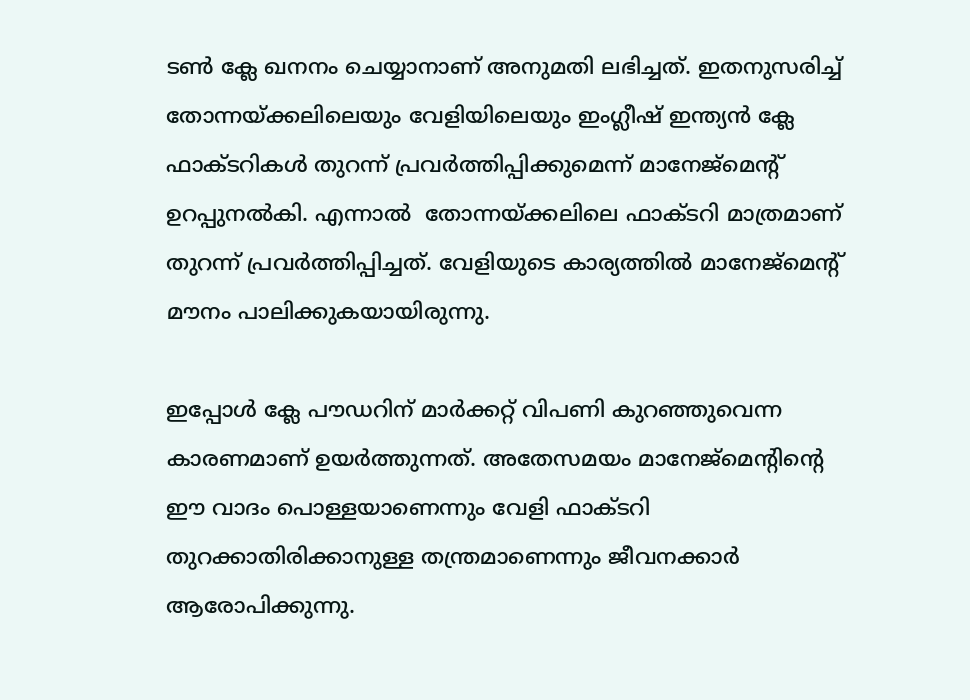ടണ്‍ ക്ലേ ഖനനം ചെയ്യാനാണ് അനുമതി ലഭിച്ചത്. ഇതനുസരിച്ച് തോന്നയ്‌ക്കലിലെയും വേളിയിലെയും ഇംഗ്ലീഷ് ഇന്ത്യന്‍ ക്ലേ ഫാക്ടറികള്‍ തുറന്ന് പ്രവര്‍ത്തിപ്പിക്കുമെന്ന് മാനേജ്‌മെന്റ് ഉറപ്പുനല്‍കി. എന്നാല്‍  തോന്നയ്‌ക്കലിലെ ഫാക്ടറി മാത്രമാണ് തുറന്ന് പ്രവര്‍ത്തിപ്പിച്ചത്. വേളിയുടെ കാര്യത്തില്‍ മാനേജ്‌മെന്റ് മൗനം പാലിക്കുകയായിരുന്നു.

ഇപ്പോള്‍ ക്ലേ പൗഡറിന് മാര്‍ക്കറ്റ് വിപണി കുറഞ്ഞുവെന്ന കാരണമാണ് ഉയര്‍ത്തുന്നത്. അതേസമയം മാനേജ്‌മെന്റിന്റെ ഈ വാദം പൊള്ളയാണെന്നും വേളി ഫാക്ടറി തുറക്കാതിരിക്കാനുള്ള തന്ത്രമാണെന്നും ജീവനക്കാര്‍ ആരോപിക്കുന്നു.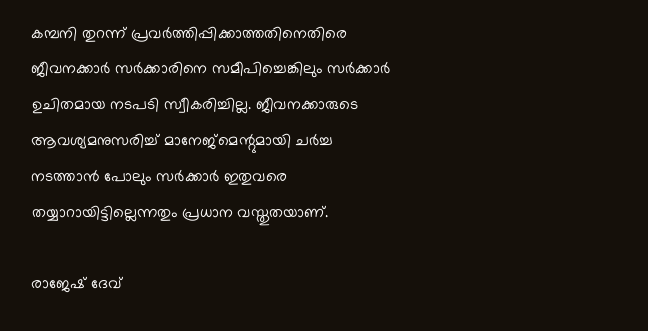കമ്പനി തുറന്ന് പ്രവര്‍ത്തിപ്പിക്കാത്തതിനെതിരെ ജീവനക്കാര്‍ സര്‍ക്കാരിനെ സമീപിച്ചെങ്കിലും സര്‍ക്കാര്‍ ഉചിതമായ നടപടി സ്വീകരിച്ചില്ല. ജീവനക്കാരുടെ ആവശ്യമനുസരിച്ച് മാനേജ്‌മെന്റുമായി ചര്‍ച്ച നടത്താന്‍ പോലും സര്‍ക്കാര്‍ ഇതുവരെ തയ്യാറായിട്ടില്ലെന്നതും പ്രധാന വസ്തുതയാണ്.

രാജേഷ് ദേവ്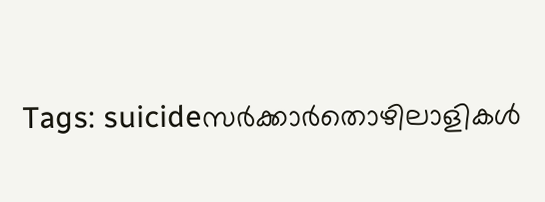Tags: suicideസര്‍ക്കാര്‍തൊഴിലാളികൾ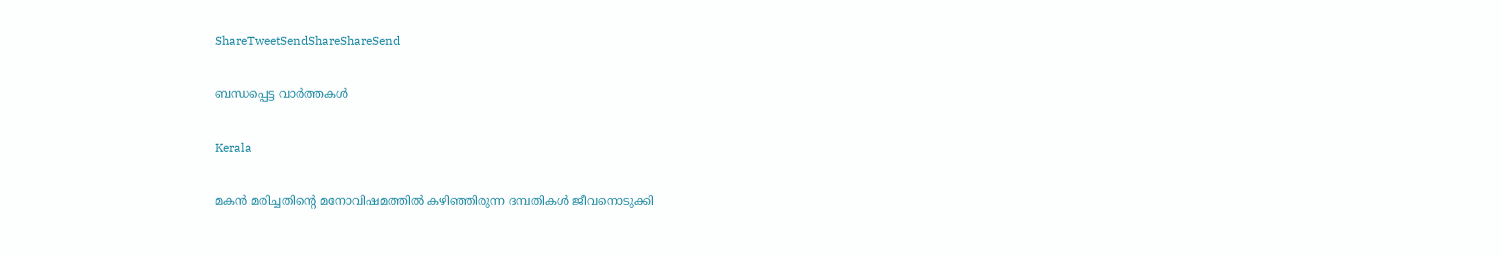ShareTweetSendShareShareSend

ബന്ധപ്പെട്ട വാര്‍ത്തകള്‍

Kerala

മകന്‍ മരിച്ചതിന്റെ മനോവിഷമത്തില്‍ കഴിഞ്ഞിരുന്ന ദമ്പതികള്‍ ജീവനൊടുക്കി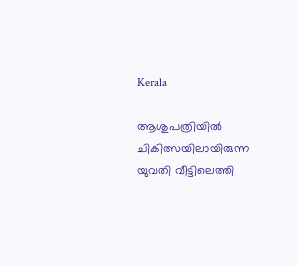Kerala

ആശുപത്രിയില്‍ ചികിത്സയിലായിരുന്ന യുവതി വീട്ടിലെത്തി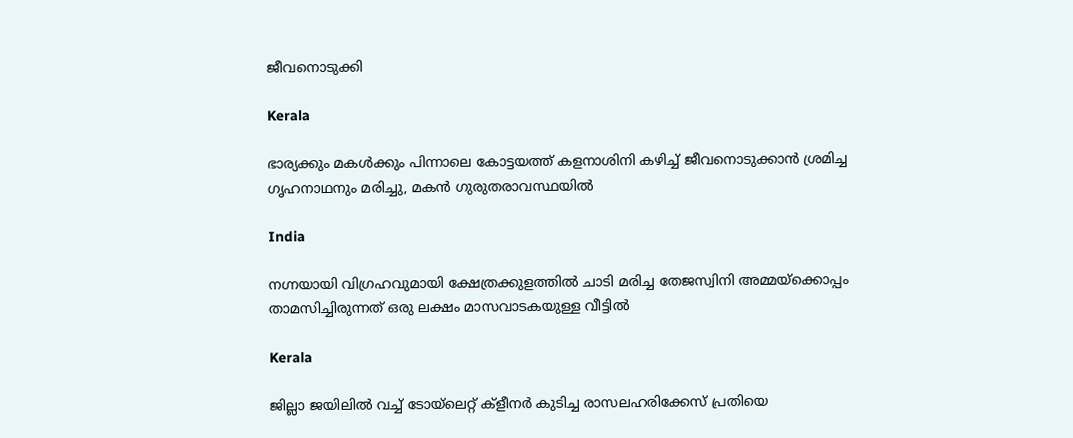ജീവനൊടുക്കി

Kerala

ഭാര്യക്കും മകൾക്കും പിന്നാലെ കോട്ടയത്ത് കളനാശിനി കഴിച്ച് ജീവനൊടുക്കാന്‍ ശ്രമിച്ച ഗൃഹനാഥനും മരിച്ചു, മകൻ ഗുരുതരാവസ്ഥയിൽ

India

നഗ്നയായി വിഗ്രഹവുമായി ക്ഷേത്രക്കുളത്തില്‍ ചാടി മരിച്ച തേജസ്വിനി അമ്മയ്‌ക്കൊപ്പം താമസിച്ചിരുന്നത് ഒരു ലക്ഷം മാസവാടകയുള്ള വീട്ടില്‍

Kerala

ജില്ലാ ജയിലില്‍ വച്ച് ടോയ്‌ലെറ്റ് ക്‌ളീനര്‍ കുടിച്ച രാസലഹരിക്കേസ് പ്രതിയെ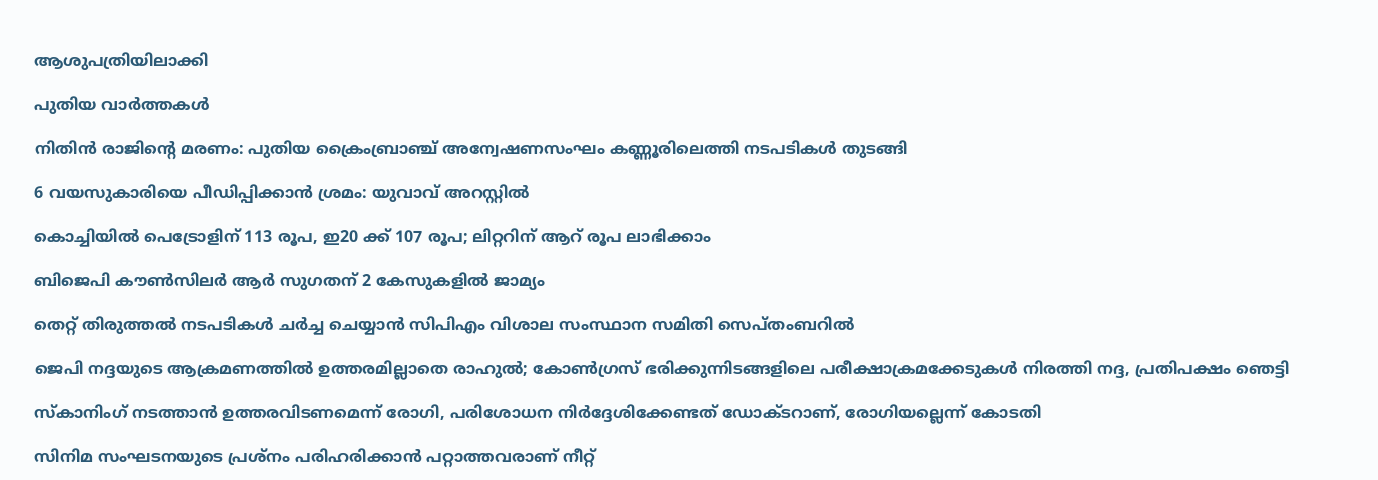ആശുപത്രിയിലാക്കി

പുതിയ വാര്‍ത്തകള്‍

നിതിന്‍ രാജിന്റെ മരണം: പുതിയ ക്രൈംബ്രാഞ്ച് അന്വേഷണസംഘം കണ്ണൂരിലെത്തി നടപടികള്‍ തുടങ്ങി

6 വയസുകാരിയെ പീഡിപ്പിക്കാന്‍ ശ്രമം: യുവാവ് അറസ്റ്റില്‍

കൊച്ചിയില്‍ പെട്രോളിന് 113 രൂപ, ഇ20 ക്ക് 107 രൂപ; ലിറ്ററിന് ആറ് രൂപ ലാഭിക്കാം

ബിജെപി കൗണ്‍സിലര്‍ ആര്‍ സുഗതന് 2 കേസുകളില്‍ ജാമ്യം

തെറ്റ് തിരുത്തല്‍ നടപടികള്‍ ചര്‍ച്ച ചെയ്യാന്‍ സിപിഎം വിശാല സംസ്ഥാന സമിതി സെപ്തംബറില്‍

ജെപി നദ്ദയുടെ ആക്രമണത്തില്‍ ഉത്തരമില്ലാതെ രാഹുല്‍; കോണ്‍ഗ്രസ് ഭരിക്കുന്നിടങ്ങളിലെ പരീക്ഷാക്രമക്കേടുകള്‍ നിരത്തി നദ്ദ, പ്രതിപക്ഷം ഞെട്ടി

സ്‌കാനിംഗ് നടത്താന്‍ ഉത്തരവിടണമെന്ന് രോഗി, പരിശോധന നിര്‍ദ്ദേശിക്കേണ്ടത് ഡോക്ടറാണ്, രോഗിയല്ലെന്ന് കോടതി

സിനിമ സംഘടനയുടെ പ്രശ്നം പരിഹരിക്കാൻ പറ്റാത്തവരാണ് നീറ്റ്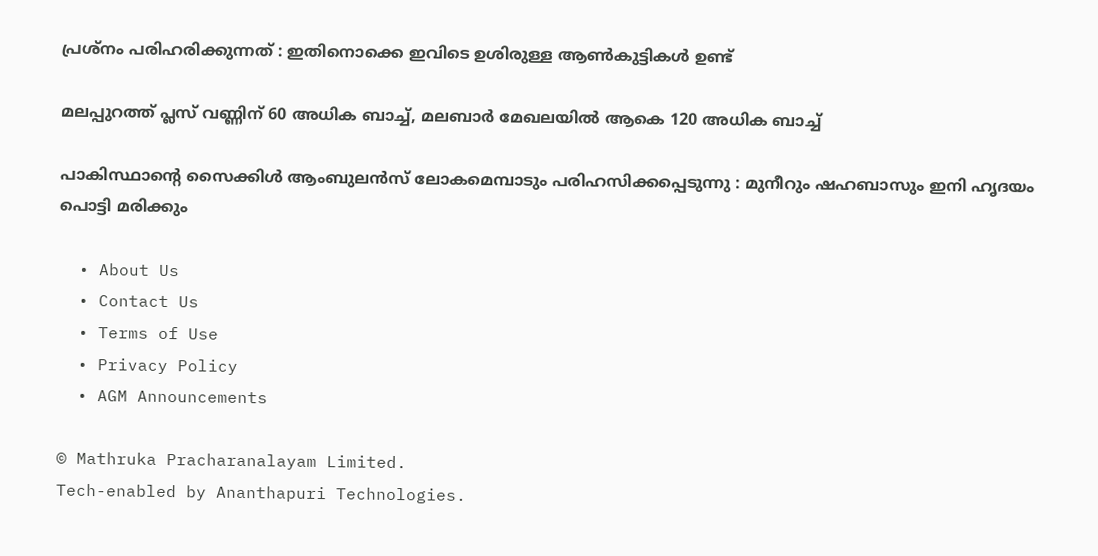പ്രശ്നം പരിഹരിക്കുന്നത് : ഇതിനൊക്കെ ഇവിടെ ഉശിരുള്ള ആൺകുട്ടികൾ ഉണ്ട്

മലപ്പുറത്ത് പ്ലസ് വണ്ണിന് 60 അധിക ബാച്ച്, മലബാര്‍ മേഖലയില്‍ ആകെ 120 അധിക ബാച്ച്

പാകിസ്ഥാന്റെ സൈക്കിൾ ആംബുലൻസ് ലോകമെമ്പാടും പരിഹസിക്കപ്പെടുന്നു : മുനീറും ഷഹബാസും ഇനി ഹൃദയം പൊട്ടി മരിക്കും

  • About Us
  • Contact Us
  • Terms of Use
  • Privacy Policy
  • AGM Announcements

© Mathruka Pracharanalayam Limited.
Tech-enabled by Ananthapuri Technologies.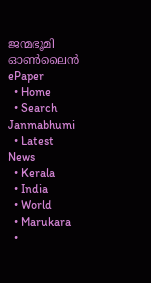ജന്മഭൂമി ഓണ്‍ലൈന്‍
ePaper
  • Home
  • Search Janmabhumi
  • Latest News
  • Kerala
  • India
  • World
  • Marukara
  •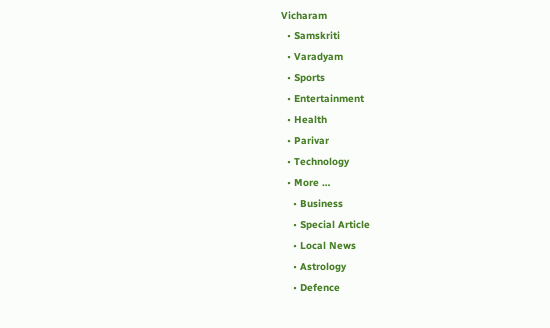Vicharam
  • Samskriti
  • Varadyam
  • Sports
  • Entertainment
  • Health
  • Parivar
  • Technology
  • More …
    • Business
    • Special Article
    • Local News
    • Astrology
    • Defence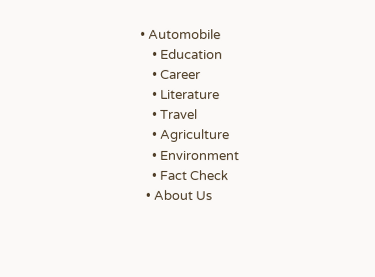• Automobile
    • Education
    • Career
    • Literature
    • Travel
    • Agriculture
    • Environment
    • Fact Check
  • About Us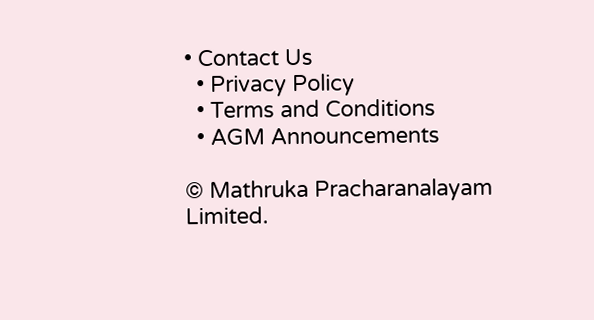• Contact Us
  • Privacy Policy
  • Terms and Conditions
  • AGM Announcements

© Mathruka Pracharanalayam Limited.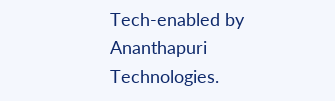Tech-enabled by Ananthapuri Technologies.